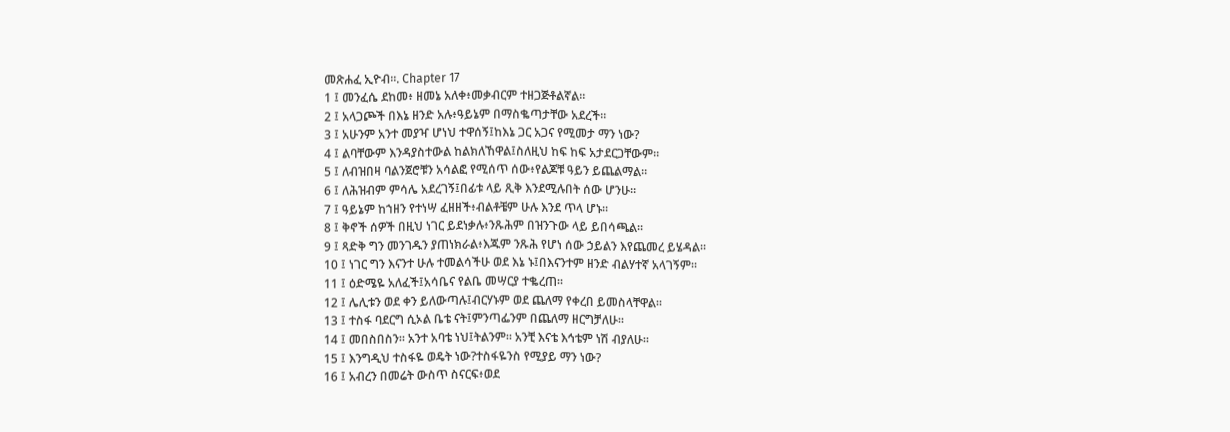መጽሐፈ ኢዮብ።. Chapter 17
1 ፤ መንፈሴ ደከመ፥ ዘመኔ አለቀ፥መቃብርም ተዘጋጅቶልኛል።
2 ፤ አላጋጮች በእኔ ዘንድ አሉ፥ዓይኔም በማስቈጣታቸው አደረች።
3 ፤ አሁንም አንተ መያዣ ሆነህ ተዋሰኝ፤ከእኔ ጋር አጋና የሚመታ ማን ነው?
4 ፤ ልባቸውም እንዳያስተውል ከልክለኸዋል፤ስለዚህ ከፍ ከፍ አታደርጋቸውም።
5 ፤ ለብዝበዛ ባልንጀሮቹን አሳልፎ የሚሰጥ ሰው፥የልጆቹ ዓይን ይጨልማል።
6 ፤ ለሕዝብም ምሳሌ አደረገኝ፤በፊቱ ላይ ጺቅ እንደሚሉበት ሰው ሆንሁ።
7 ፤ ዓይኔም ከኀዘን የተነሣ ፈዘዘች፥ብልቶቼም ሁሉ እንደ ጥላ ሆኑ።
8 ፤ ቅኖች ሰዎች በዚህ ነገር ይደነቃሉ፥ንጹሕም በዝንጉው ላይ ይበሳጫል።
9 ፤ ጻድቅ ግን መንገዱን ያጠነክራል፥እጁም ንጹሕ የሆነ ሰው ኃይልን እየጨመረ ይሄዳል።
10 ፤ ነገር ግን እናንተ ሁሉ ተመልሳችሁ ወደ እኔ ኑ፤በእናንተም ዘንድ ብልሃተኛ አላገኝም።
11 ፤ ዕድሜዬ አለፈች፤አሳቤና የልቤ መሣርያ ተቈረጠ።
12 ፤ ሌሊቱን ወደ ቀን ይለውጣሉ፤ብርሃኑም ወደ ጨለማ የቀረበ ይመስላቸዋል።
13 ፤ ተስፋ ባደርግ ሲኦል ቤቴ ናት፤ምንጣፌንም በጨለማ ዘርግቻለሁ።
14 ፤ መበስበስን። አንተ አባቴ ነህ፤ትልንም። አንቺ እናቴ እኅቴም ነሽ ብያለሁ።
15 ፤ እንግዲህ ተስፋዬ ወዴት ነው?ተስፋዬንስ የሚያይ ማን ነው?
16 ፤ አብረን በመሬት ውስጥ ስናርፍ፥ወደ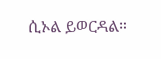ሲኦል ይወርዳል።